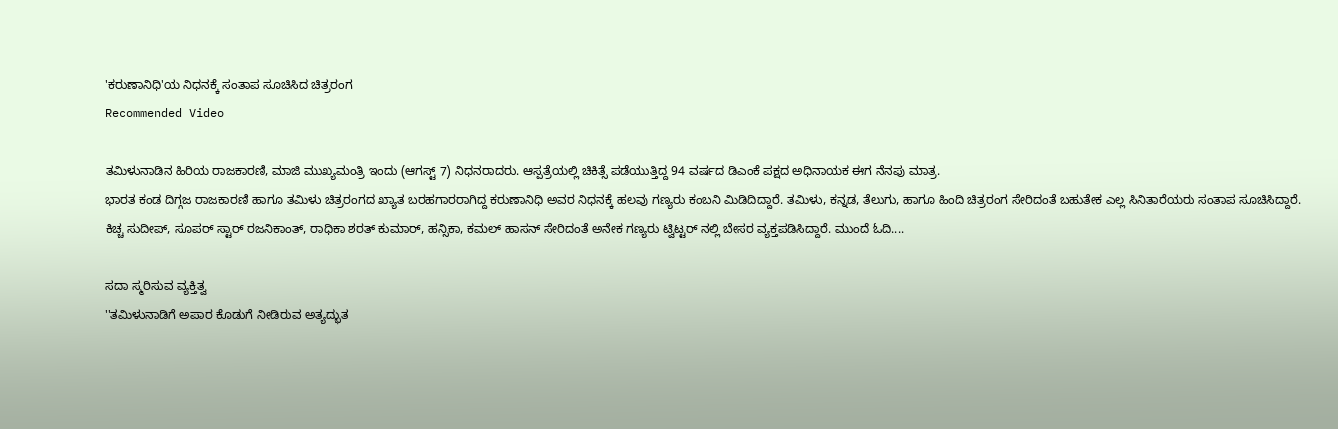'ಕರುಣಾನಿಧಿ'ಯ ನಿಧನಕ್ಕೆ ಸಂತಾಪ ಸೂಚಿಸಿದ ಚಿತ್ರರಂಗ
Recommended Video

ತಮಿಳುನಾಡಿನ ಹಿರಿಯ ರಾಜಕಾರಣಿ, ಮಾಜಿ ಮುಖ್ಯಮಂತ್ರಿ ಇಂದು (ಆಗಸ್ಟ್ 7) ನಿಧನರಾದರು. ಆಸ್ಪತ್ರೆಯಲ್ಲಿ ಚಿಕಿತ್ಸೆ ಪಡೆಯುತ್ತಿದ್ದ 94 ವರ್ಷದ ಡಿಎಂಕೆ ಪಕ್ಷದ ಅಧಿನಾಯಕ ಈಗ ನೆನಪು ಮಾತ್ರ.
ಭಾರತ ಕಂಡ ದಿಗ್ಗಜ ರಾಜಕಾರಣಿ ಹಾಗೂ ತಮಿಳು ಚಿತ್ರರಂಗದ ಖ್ಯಾತ ಬರಹಗಾರರಾಗಿದ್ದ ಕರುಣಾನಿಧಿ ಅವರ ನಿಧನಕ್ಕೆ ಹಲವು ಗಣ್ಯರು ಕಂಬನಿ ಮಿಡಿದಿದ್ದಾರೆ. ತಮಿಳು, ಕನ್ನಡ, ತೆಲುಗು, ಹಾಗೂ ಹಿಂದಿ ಚಿತ್ರರಂಗ ಸೇರಿದಂತೆ ಬಹುತೇಕ ಎಲ್ಲ ಸಿನಿತಾರೆಯರು ಸಂತಾಪ ಸೂಚಿಸಿದ್ದಾರೆ.
ಕಿಚ್ಚ ಸುದೀಪ್, ಸೂಪರ್ ಸ್ಟಾರ್ ರಜನಿಕಾಂತ್, ರಾಧಿಕಾ ಶರತ್ ಕುಮಾರ್, ಹನ್ಸಿಕಾ, ಕಮಲ್ ಹಾಸನ್ ಸೇರಿದಂತೆ ಅನೇಕ ಗಣ್ಯರು ಟ್ವಿಟ್ಟರ್ ನಲ್ಲಿ ಬೇಸರ ವ್ಯಕ್ತಪಡಿಸಿದ್ದಾರೆ. ಮುಂದೆ ಓದಿ....

ಸದಾ ಸ್ಮರಿಸುವ ವ್ಯಕ್ತಿತ್ವ
''ತಮಿಳುನಾಡಿಗೆ ಅಪಾರ ಕೊಡುಗೆ ನೀಡಿರುವ ಅತ್ಯದ್ಭುತ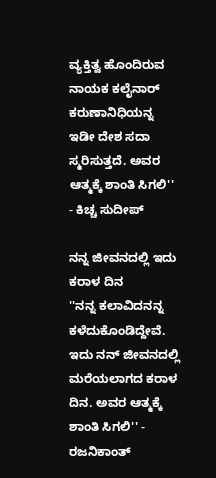ವ್ಯಕ್ತಿತ್ವ ಹೊಂದಿರುವ ನಾಯಕ ಕಲೈನಾರ್ ಕರುಣಾನಿಧಿಯನ್ನ ಇಡೀ ದೇಶ ಸದಾ ಸ್ಮರಿಸುತ್ತದೆ. ಅವರ ಆತ್ಮಕ್ಕೆ ಶಾಂತಿ ಸಿಗಲಿ'' - ಕಿಚ್ಚ ಸುದೀಪ್

ನನ್ನ ಜೀವನದಲ್ಲಿ ಇದು ಕರಾಳ ದಿನ
''ನನ್ನ ಕಲಾವಿದನನ್ನ ಕಳೆದುಕೊಂಡಿದ್ದೇವೆ. ಇದು ನನ್ ಜೀವನದಲ್ಲಿ ಮರೆಯಲಾಗದ ಕರಾಳ ದಿನ. ಅವರ ಆತ್ಮಕ್ಕೆ ಶಾಂತಿ ಸಿಗಲಿ'' - ರಜನಿಕಾಂತ್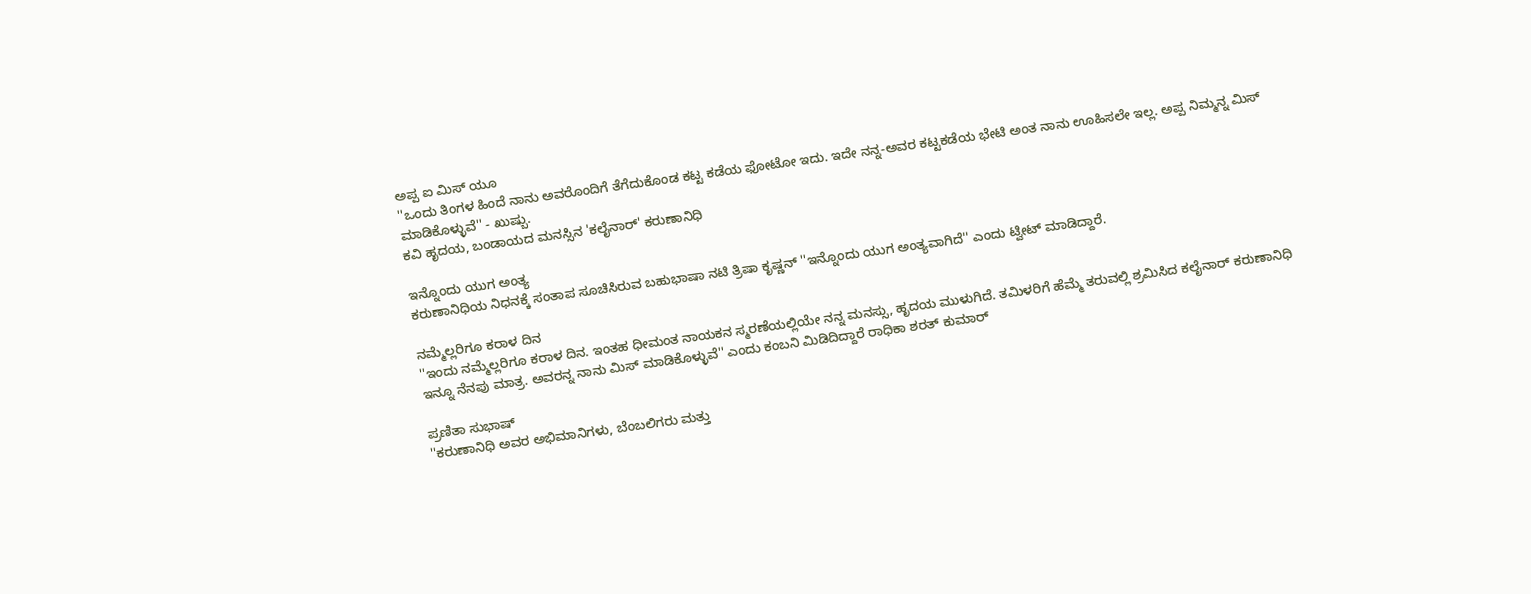ಅಪ್ಪ ಐ ಮಿಸ್ ಯೂ
''ಒಂದು ತಿಂಗಳ ಹಿಂದೆ ನಾನು ಅವರೊಂದಿಗೆ ತೆಗೆದುಕೊಂಡ ಕಟ್ಟ ಕಡೆಯ ಫೋಟೋ ಇದು. ಇದೇ ನನ್ನ-ಅವರ ಕಟ್ಟಕಡೆಯ ಭೇಟಿ ಅಂತ ನಾನು ಊಹಿಸಲೇ ಇಲ್ಲ. ಅಪ್ಪ ನಿಮ್ಮನ್ನ ಮಿಸ್ ಮಾಡಿಕೊಳ್ಳುವೆ'' - ಖುಷ್ಬು.
ಕವಿ ಹೃದಯ, ಬಂಡಾಯದ ಮನಸ್ಸಿನ 'ಕಲೈನಾರ್' ಕರುಣಾನಿಧಿ

ಇನ್ನೊಂದು ಯುಗ ಅಂತ್ಯ
ಕರುಣಾನಿಧಿಯ ನಿಧನಕ್ಕೆ ಸಂತಾಪ ಸೂಚಿಸಿರುವ ಬಹುಭಾಷಾ ನಟಿ ತ್ರಿಷಾ ಕೃಷ್ಣನ್ ''ಇನ್ನೊಂದು ಯುಗ ಅಂತ್ಯವಾಗಿದೆ'' ಎಂದು ಟ್ವೀಟ್ ಮಾಡಿದ್ದಾರೆ.

ನಮ್ಮೆಲ್ಲರಿಗೂ ಕರಾಳ ದಿನ
''ಇಂದು ನಮ್ಮೆಲ್ಲರಿಗೂ ಕರಾಳ ದಿನ. ಇಂತಹ ಧೀಮಂತ ನಾಯಕನ ಸ್ಮರಣೆಯಲ್ಲಿಯೇ ನನ್ನ ಮನಸ್ಸು, ಹೃದಯ ಮುಳುಗಿದೆ. ತಮಿಳರಿಗೆ ಹೆಮ್ಮೆ ತರುವಲ್ಲಿ ಶ್ರಮಿಸಿದ ಕಲೈನಾರ್ ಕರುಣಾನಿಧಿ ಇನ್ನೂ ನೆನಪು ಮಾತ್ರ. ಅವರನ್ನ ನಾನು ಮಿಸ್ ಮಾಡಿಕೊಳ್ಳುವೆ'' ಎಂದು ಕಂಬನಿ ಮಿಡಿದಿದ್ದಾರೆ ರಾಧಿಕಾ ಶರತ್ ಕುಮಾರ್

ಪ್ರಣಿತಾ ಸುಭಾಷ್
''ಕರುಣಾನಿಧಿ ಅವರ ಅಭಿಮಾನಿಗಳು, ಬೆಂಬಲಿಗರು ಮತ್ತು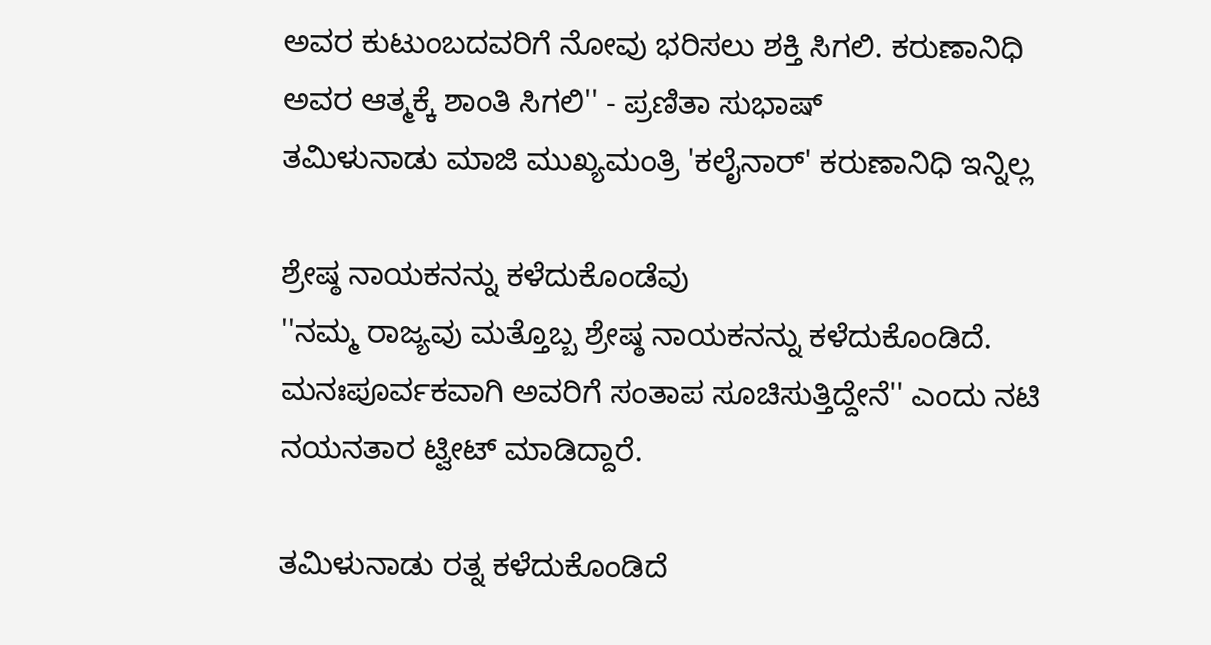ಅವರ ಕುಟುಂಬದವರಿಗೆ ನೋವು ಭರಿಸಲು ಶಕ್ತಿ ಸಿಗಲಿ. ಕರುಣಾನಿಧಿ ಅವರ ಆತ್ಮಕ್ಕೆ ಶಾಂತಿ ಸಿಗಲಿ'' - ಪ್ರಣಿತಾ ಸುಭಾಷ್
ತಮಿಳುನಾಡು ಮಾಜಿ ಮುಖ್ಯಮಂತ್ರಿ 'ಕಲೈನಾರ್' ಕರುಣಾನಿಧಿ ಇನ್ನಿಲ್ಲ

ಶ್ರೇಷ್ಠ ನಾಯಕನನ್ನು ಕಳೆದುಕೊಂಡೆವು
''ನಮ್ಮ ರಾಜ್ಯವು ಮತ್ತೊಬ್ಬ ಶ್ರೇಷ್ಠ ನಾಯಕನನ್ನು ಕಳೆದುಕೊಂಡಿದೆ. ಮನಃಪೂರ್ವಕವಾಗಿ ಅವರಿಗೆ ಸಂತಾಪ ಸೂಚಿಸುತ್ತಿದ್ದೇನೆ'' ಎಂದು ನಟಿ ನಯನತಾರ ಟ್ವೀಟ್ ಮಾಡಿದ್ದಾರೆ.

ತಮಿಳುನಾಡು ರತ್ನ ಕಳೆದುಕೊಂಡಿದೆ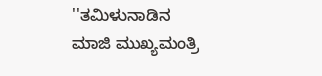''ತಮಿಳುನಾಡಿನ ಮಾಜಿ ಮುಖ್ಯಮಂತ್ರಿ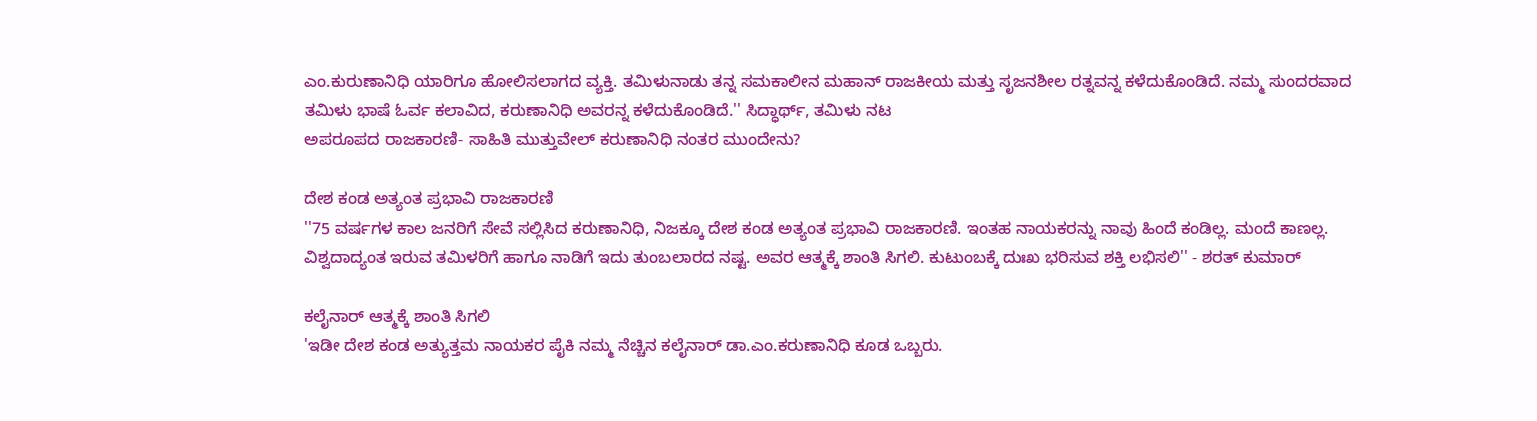ಎಂ.ಕುರುಣಾನಿಧಿ ಯಾರಿಗೂ ಹೋಲಿಸಲಾಗದ ವ್ಯಕ್ತಿ. ತಮಿಳುನಾಡು ತನ್ನ ಸಮಕಾಲೀನ ಮಹಾನ್ ರಾಜಕೀಯ ಮತ್ತು ಸೃಜನಶೀಲ ರತ್ನವನ್ನ ಕಳೆದುಕೊಂಡಿದೆ. ನಮ್ಮ ಸುಂದರವಾದ ತಮಿಳು ಭಾಷೆ ಓರ್ವ ಕಲಾವಿದ, ಕರುಣಾನಿಧಿ ಅವರನ್ನ ಕಳೆದುಕೊಂಡಿದೆ.'' ಸಿದ್ಧಾರ್ಥ್, ತಮಿಳು ನಟ
ಅಪರೂಪದ ರಾಜಕಾರಣಿ- ಸಾಹಿತಿ ಮುತ್ತುವೇಲ್ ಕರುಣಾನಿಧಿ ನಂತರ ಮುಂದೇನು?

ದೇಶ ಕಂಡ ಅತ್ಯಂತ ಪ್ರಭಾವಿ ರಾಜಕಾರಣಿ
''75 ವರ್ಷಗಳ ಕಾಲ ಜನರಿಗೆ ಸೇವೆ ಸಲ್ಲಿಸಿದ ಕರುಣಾನಿಧಿ, ನಿಜಕ್ಕೂ ದೇಶ ಕಂಡ ಅತ್ಯಂತ ಪ್ರಭಾವಿ ರಾಜಕಾರಣಿ. ಇಂತಹ ನಾಯಕರನ್ನು ನಾವು ಹಿಂದೆ ಕಂಡಿಲ್ಲ. ಮಂದೆ ಕಾಣಲ್ಲ. ವಿಶ್ವದಾದ್ಯಂತ ಇರುವ ತಮಿಳರಿಗೆ ಹಾಗೂ ನಾಡಿಗೆ ಇದು ತುಂಬಲಾರದ ನಷ್ಟ. ಅವರ ಆತ್ಮಕ್ಕೆ ಶಾಂತಿ ಸಿಗಲಿ. ಕುಟುಂಬಕ್ಕೆ ದುಃಖ ಭರಿಸುವ ಶಕ್ತಿ ಲಭಿಸಲಿ'' - ಶರತ್ ಕುಮಾರ್

ಕಲೈನಾರ್ ಆತ್ಮಕ್ಕೆ ಶಾಂತಿ ಸಿಗಲಿ
'ಇಡೀ ದೇಶ ಕಂಡ ಅತ್ಯುತ್ತಮ ನಾಯಕರ ಪೈಕಿ ನಮ್ಮ ನೆಚ್ಚಿನ ಕಲೈನಾರ್ ಡಾ.ಎಂ.ಕರುಣಾನಿಧಿ ಕೂಡ ಒಬ್ಬರು.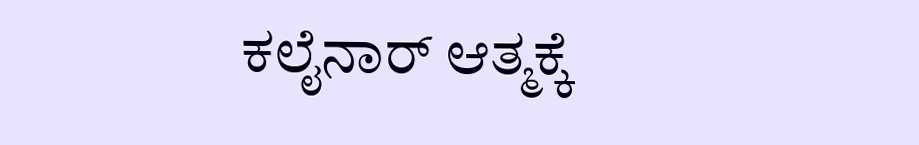ಕಲೈನಾರ್ ಆತ್ಮಕ್ಕೆ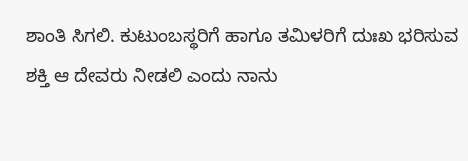ಶಾಂತಿ ಸಿಗಲಿ. ಕುಟುಂಬಸ್ಥರಿಗೆ ಹಾಗೂ ತಮಿಳರಿಗೆ ದುಃಖ ಭರಿಸುವ ಶಕ್ತಿ ಆ ದೇವರು ನೀಡಲಿ ಎಂದು ನಾನು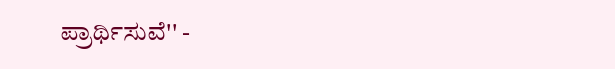ಪ್ರಾರ್ಥಿಸುವೆ'' -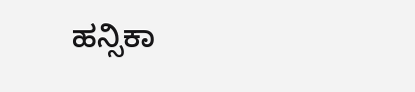ಹನ್ಸಿಕಾ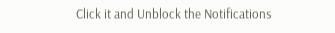Click it and Unblock the Notifications